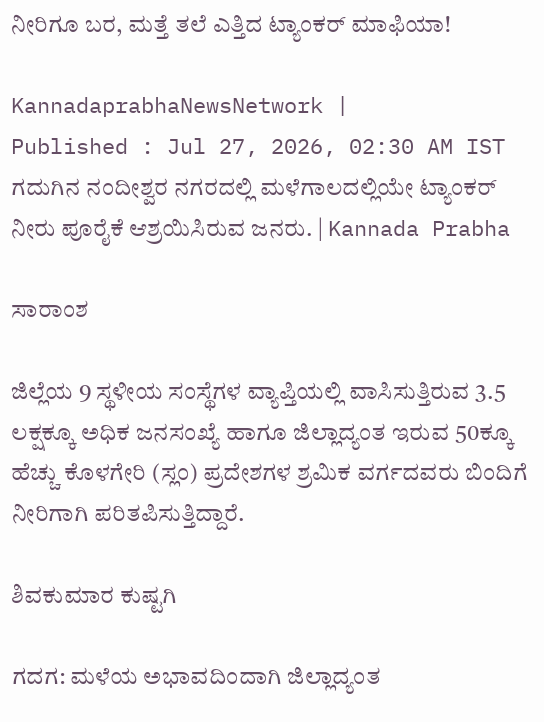ನೀರಿಗೂ ಬರ, ಮತ್ತೆ ತಲೆ ಎತ್ತಿದ ಟ್ಯಾಂಕರ್ ಮಾಫಿಯಾ!

KannadaprabhaNewsNetwork |
Published : Jul 27, 2026, 02:30 AM IST
ಗದುಗಿನ ನಂದೀಶ್ವರ ನಗರದಲ್ಲಿ ಮಳೆಗಾಲದಲ್ಲಿಯೇ ಟ್ಯಾಂಕರ್ ನೀರು ಪೂರೈಕೆ ಆಶ್ರಯಿಸಿರುವ ಜನರು. | Kannada Prabha

ಸಾರಾಂಶ

ಜಿಲ್ಲೆಯ 9 ಸ್ಥಳೀಯ ಸಂಸ್ಥೆಗಳ ವ್ಯಾಪ್ತಿಯಲ್ಲಿ ವಾಸಿಸುತ್ತಿರುವ 3.5 ಲಕ್ಷಕ್ಕೂ ಅಧಿಕ ಜನಸಂಖ್ಯೆ ಹಾಗೂ ಜಿಲ್ಲಾದ್ಯಂತ ಇರುವ 50ಕ್ಕೂ ಹೆಚ್ಚು ಕೊಳಗೇರಿ (ಸ್ಲಂ) ಪ್ರದೇಶಗಳ ಶ್ರಮಿಕ ವರ್ಗದವರು ಬಿಂದಿಗೆ ನೀರಿಗಾಗಿ ಪರಿತಪಿಸುತ್ತಿದ್ದಾರೆ.

ಶಿವಕುಮಾರ ಕುಷ್ಟಗಿ

ಗದಗ: ಮಳೆಯ ಅಭಾವದಿಂದಾಗಿ ಜಿಲ್ಲಾದ್ಯಂತ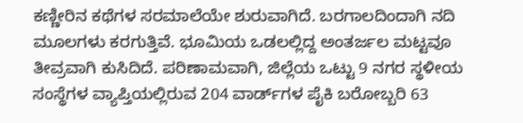ಕಣ್ಣೀರಿನ ಕಥೆಗಳ ಸರಮಾಲೆಯೇ ಶುರುವಾಗಿದೆ. ಬರಗಾಲದಿಂದಾಗಿ ನದಿ ಮೂಲಗಳು ಕರಗುತ್ತಿವೆ. ಭೂಮಿಯ ಒಡಲಲ್ಲಿದ್ದ ಅಂತರ್ಜಲ ಮಟ್ಟವೂ ತೀವ್ರವಾಗಿ ಕುಸಿದಿದೆ. ಪರಿಣಾಮವಾಗಿ, ಜಿಲ್ಲೆಯ ಒಟ್ಟು 9 ನಗರ ಸ್ಥಳೀಯ ಸಂಸ್ಥೆಗಳ ವ್ಯಾಪ್ತಿಯಲ್ಲಿರುವ 204 ವಾರ್ಡ್‌ಗಳ ಪೈಕಿ ಬರೋಬ್ಬರಿ 63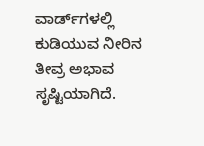ವಾರ್ಡ್‌ಗಳಲ್ಲಿ ಕುಡಿಯುವ ನೀರಿನ ತೀವ್ರ ಅಭಾವ ಸೃಷ್ಟಿಯಾಗಿದೆ.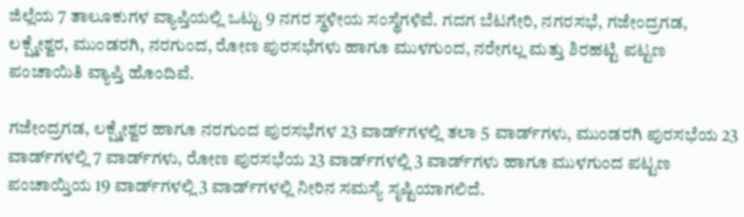ಜಿಲ್ಲೆಯ 7 ತಾಲೂಕುಗಳ ವ್ಯಾಪ್ತಿಯಲ್ಲಿ ಒಟ್ಟು 9 ನಗರ ಸ್ಥಳೀಯ ಸಂಸ್ಥೆಗಳಿವೆ. ಗದಗ ಬೆಟಗೇರಿ, ನಗರಸಭೆ, ಗಜೇಂದ್ರಗಡ, ಲಕ್ಷ್ಮೇಶ್ವರ, ಮುಂಡರಗಿ, ನರಗುಂದ, ರೋಣ ಪುರಸಭೆಗಳು ಹಾಗೂ ಮುಳಗುಂದ, ನರೇಗಲ್ಲ ಮತ್ತು ಶಿರಹಟ್ಟಿ ಪಟ್ಟಣ ಪಂಚಾಯಿತಿ ವ್ಯಾಪ್ತಿ ಹೊಂದಿವೆ.

ಗಜೇಂದ್ರಗಡ, ಲಕ್ಷ್ಮೇಶ್ವರ ಹಾಗೂ ನರಗುಂದ ಪುರಸಭೆಗಳ 23 ವಾರ್ಡ್‌ಗಳಲ್ಲಿ ತಲಾ 5 ವಾರ್ಡ್‌ಗಳು, ಮುಂಡರಗಿ ಪುರಸಭೆಯ 23 ವಾರ್ಡ್‌ಗಳಲ್ಲಿ 7 ವಾರ್ಡ್‌ಗಳು, ರೋಣ ಪುರಸಭೆಯ 23 ವಾರ್ಡ್‌ಗಳಲ್ಲಿ 3 ವಾರ್ಡ್‌ಗಳು ಹಾಗೂ ಮುಳಗುಂದ ಪಟ್ಟಣ ಪಂಚಾಯ್ತಿಯ 19 ವಾರ್ಡ್‌ಗಳಲ್ಲಿ 3 ವಾರ್ಡ್‌ಗಳಲ್ಲಿ ನೀರಿನ ಸಮಸ್ಯೆ ಸೃಷ್ಟಿಯಾಗಲಿದೆ.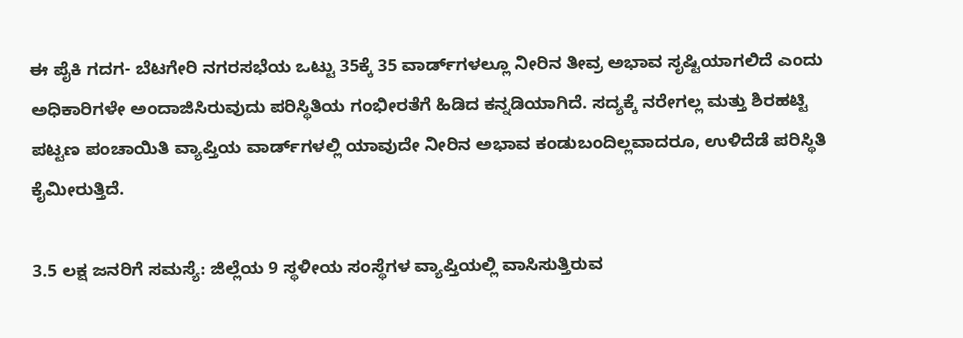ಈ ಪೈಕಿ ಗದಗ- ಬೆಟಗೇರಿ ನಗರಸಭೆಯ ಒಟ್ಟು 35ಕ್ಕೆ 35 ವಾರ್ಡ್‌ಗಳಲ್ಲೂ ನೀರಿನ ತೀವ್ರ ಅಭಾವ ಸೃಷ್ಟಿಯಾಗಲಿದೆ ಎಂದು ಅಧಿಕಾರಿಗಳೇ ಅಂದಾಜಿಸಿರುವುದು ಪರಿಸ್ಥಿತಿಯ ಗಂಭೀರತೆಗೆ ಹಿಡಿದ ಕನ್ನಡಿಯಾಗಿದೆ. ಸದ್ಯಕ್ಕೆ ನರೇಗಲ್ಲ ಮತ್ತು ಶಿರಹಟ್ಟಿ ಪಟ್ಟಣ ಪಂಚಾಯಿತಿ ವ್ಯಾಪ್ತಿಯ ವಾರ್ಡ್‌ಗಳಲ್ಲಿ ಯಾವುದೇ ನೀರಿನ ಅಭಾವ ಕಂಡುಬಂದಿಲ್ಲವಾದರೂ, ಉಳಿದೆಡೆ ಪರಿಸ್ಥಿತಿ ಕೈಮೀರುತ್ತಿದೆ.

3.5 ಲಕ್ಷ ಜನರಿಗೆ ಸಮಸ್ಯೆ: ಜಿಲ್ಲೆಯ 9 ಸ್ಥಳೀಯ ಸಂಸ್ಥೆಗಳ ವ್ಯಾಪ್ತಿಯಲ್ಲಿ ವಾಸಿಸುತ್ತಿರುವ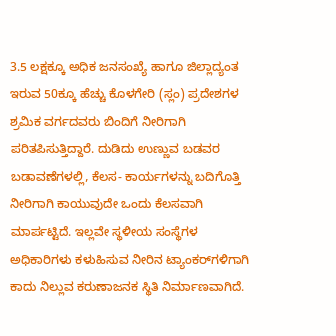3.5 ಲಕ್ಷಕ್ಕೂ ಅಧಿಕ ಜನಸಂಖ್ಯೆ ಹಾಗೂ ಜಿಲ್ಲಾದ್ಯಂತ ಇರುವ 50ಕ್ಕೂ ಹೆಚ್ಚು ಕೊಳಗೇರಿ (ಸ್ಲಂ) ಪ್ರದೇಶಗಳ ಶ್ರಮಿಕ ವರ್ಗದವರು ಬಿಂದಿಗೆ ನೀರಿಗಾಗಿ ಪರಿತಪಿಸುತ್ತಿದ್ದಾರೆ. ದುಡಿದು ಉಣ್ಣುವ ಬಡವರ ಬಡಾವಣೆಗಳಲ್ಲಿ, ಕೆಲಸ- ಕಾರ್ಯಗಳನ್ನು ಬದಿಗೊತ್ತಿ ನೀರಿಗಾಗಿ ಕಾಯುವುದೇ ಒಂದು ಕೆಲಸವಾಗಿ ಮಾರ್ಪಟ್ಟಿದೆ. ಇಲ್ಲವೇ ಸ್ಥಳೀಯ ಸಂಸ್ಥೆಗಳ ಅಧಿಕಾರಿಗಳು ಕಳುಹಿಸುವ ನೀರಿನ ಟ್ಯಾಂಕರ್‌ಗಳಿಗಾಗಿ ಕಾದು ನಿಲ್ಲುವ ಕರುಣಾಜನಕ ಸ್ಥಿತಿ ನಿರ್ಮಾಣವಾಗಿದೆ.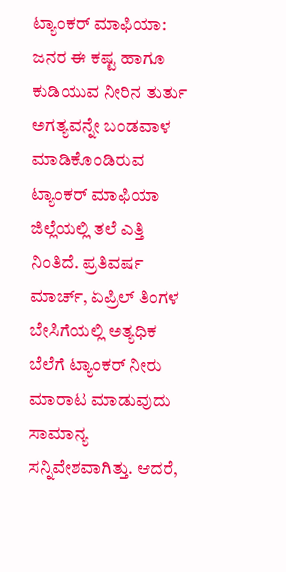ಟ್ಯಾಂಕರ್ ಮಾಫಿಯಾ: ಜನರ ಈ ಕಷ್ಟ ಹಾಗೂ ಕುಡಿಯುವ ನೀರಿನ ತುರ್ತು ಅಗತ್ಯವನ್ನೇ ಬಂಡವಾಳ ಮಾಡಿಕೊಂಡಿರುವ ಟ್ಯಾಂಕರ್ ಮಾಫಿಯಾ ಜಿಲ್ಲೆಯಲ್ಲಿ ತಲೆ ಎತ್ತಿ ನಿಂತಿದೆ. ಪ್ರತಿವರ್ಷ ಮಾರ್ಚ್, ಏಪ್ರಿಲ್ ತಿಂಗಳ ಬೇಸಿಗೆಯಲ್ಲಿ ಅತ್ಯಧಿಕ ಬೆಲೆಗೆ ಟ್ಯಾಂಕರ್ ನೀರು ಮಾರಾಟ ಮಾಡುವುದು ಸಾಮಾನ್ಯ ಸನ್ನಿವೇಶವಾಗಿತ್ತು. ಆದರೆ,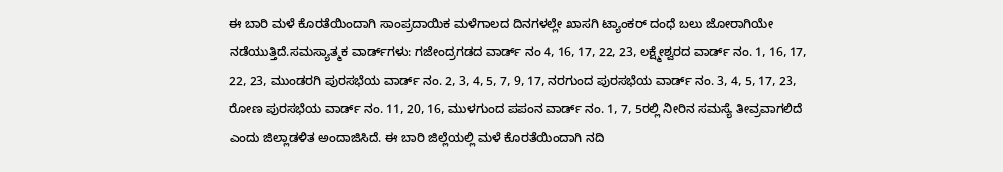ಈ ಬಾರಿ ಮಳೆ ಕೊರತೆಯಿಂದಾಗಿ ಸಾಂಪ್ರದಾಯಿಕ ಮಳೆಗಾಲದ ದಿನಗಳಲ್ಲೇ ಖಾಸಗಿ ಟ್ಯಾಂಕರ್ ದಂಧೆ ಬಲು ಜೋರಾಗಿಯೇ ನಡೆಯುತ್ತಿದೆ.ಸಮಸ್ಯಾತ್ಮಕ ವಾರ್ಡ್‌ಗಳು: ಗಜೇಂದ್ರಗಡದ ವಾರ್ಡ್ ನಂ 4, 16, 17, 22, 23, ಲಕ್ಷ್ಮೇಶ್ವರದ ವಾರ್ಡ್‌ ನಂ. 1, 16, 17, 22, 23, ಮುಂಡರಗಿ ಪುರಸಭೆಯ ವಾರ್ಡ್‌ ನಂ. 2, 3, 4, 5, 7, 9, 17, ನರಗುಂದ ಪುರಸಭೆಯ ವಾರ್ಡ್ ನಂ. 3, 4, 5, 17, 23, ರೋಣ ಪುರಸಭೆಯ ವಾರ್ಡ್ ನಂ. 11, 20, 16, ಮುಳಗುಂದ ಪಪಂನ ವಾರ್ಡ್ ನಂ. 1, 7, 5ರಲ್ಲಿ ನೀರಿನ ಸಮಸ್ಯೆ ತೀವ್ರವಾಗಲಿದೆ ಎಂದು ಜಿಲ್ಲಾಡಳಿತ ಅಂದಾಜಿಸಿದೆ. ಈ ಬಾರಿ ಜಿಲ್ಲೆಯಲ್ಲಿ ಮಳೆ ಕೊರತೆಯಿಂದಾಗಿ ನದಿ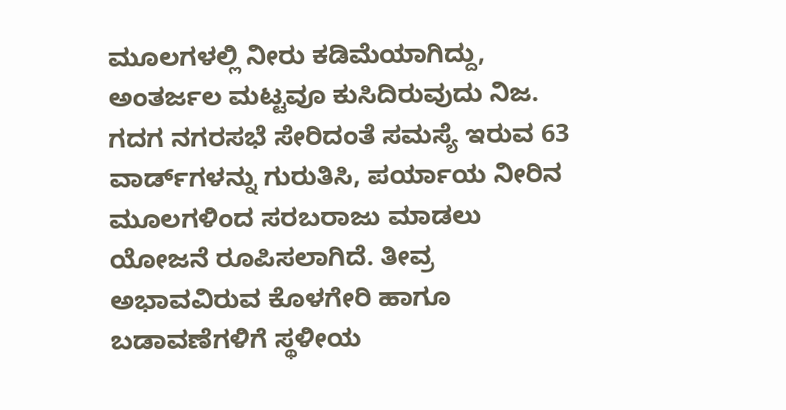ಮೂಲಗಳಲ್ಲಿ ನೀರು ಕಡಿಮೆಯಾಗಿದ್ದು, ಅಂತರ್ಜಲ ಮಟ್ಟವೂ ಕುಸಿದಿರುವುದು ನಿಜ. ಗದಗ ನಗರಸಭೆ ಸೇರಿದಂತೆ ಸಮಸ್ಯೆ ಇರುವ 63 ವಾರ್ಡ್‌ಗಳನ್ನು ಗುರುತಿಸಿ, ಪರ್ಯಾಯ ನೀರಿನ ಮೂಲಗಳಿಂದ ಸರಬರಾಜು ಮಾಡಲು ಯೋಜನೆ ರೂಪಿಸಲಾಗಿದೆ. ತೀವ್ರ ಅಭಾವವಿರುವ ಕೊಳಗೇರಿ ಹಾಗೂ ಬಡಾವಣೆಗಳಿಗೆ ಸ್ಥಳೀಯ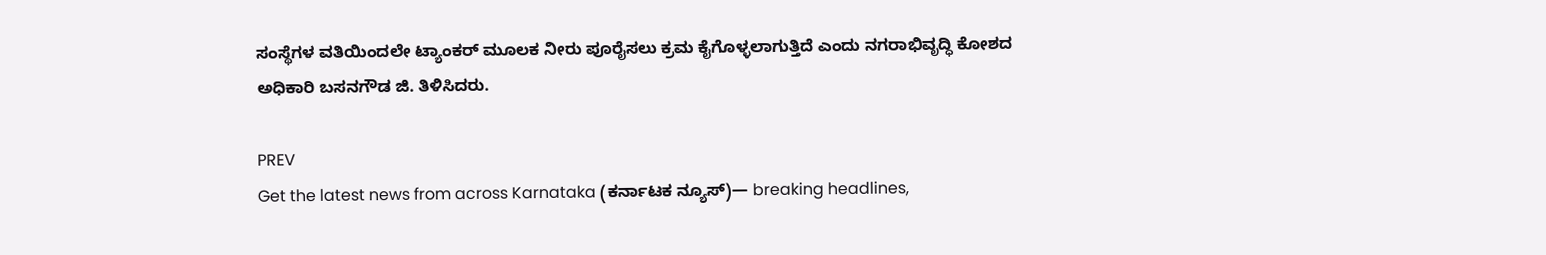ಸಂಸ್ಥೆಗಳ ವತಿಯಿಂದಲೇ ಟ್ಯಾಂಕರ್ ಮೂಲಕ ನೀರು ಪೂರೈಸಲು ಕ್ರಮ ಕೈಗೊಳ್ಳಲಾಗುತ್ತಿದೆ ಎಂದು ನಗರಾಭಿವೃದ್ಧಿ ಕೋಶದ ಅಧಿಕಾರಿ ಬಸನಗೌಡ ಜಿ. ತಿಳಿಸಿದರು.

PREV
Get the latest news from across Karnataka (ಕರ್ನಾಟಕ ನ್ಯೂಸ್)— breaking headlines,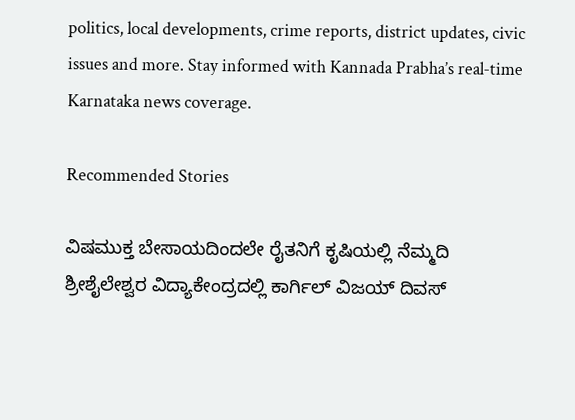politics, local developments, crime reports, district updates, civic issues and more. Stay informed with Kannada Prabha’s real‑time Karnataka news coverage.

Recommended Stories

ವಿಷಮುಕ್ತ ಬೇಸಾಯದಿಂದಲೇ ರೈತನಿಗೆ ಕೃಷಿಯಲ್ಲಿ ನೆಮ್ಮದಿ
ಶ್ರೀಶೈಲೇಶ್ವರ ವಿದ್ಯಾಕೇಂದ್ರದಲ್ಲಿ ಕಾರ್ಗಿಲ್ ವಿಜಯ್ ದಿವಸ್